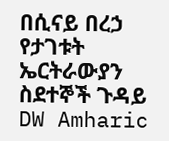በሲናይ በረኃ የታገቱት ኤርትራውያን ስደተኞች ጉዳይ DW Amharic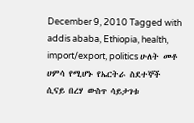December 9, 2010 Tagged with addis ababa, Ethiopia, health, import/export, politics ሁለት መቶ ሀምሳ የሚሆኑ የኤርትራ ስደተኞች ሲናይ በረሃ ውስጥ ሳይታገቱ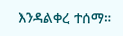እንዳልቀረ ተሰማ።